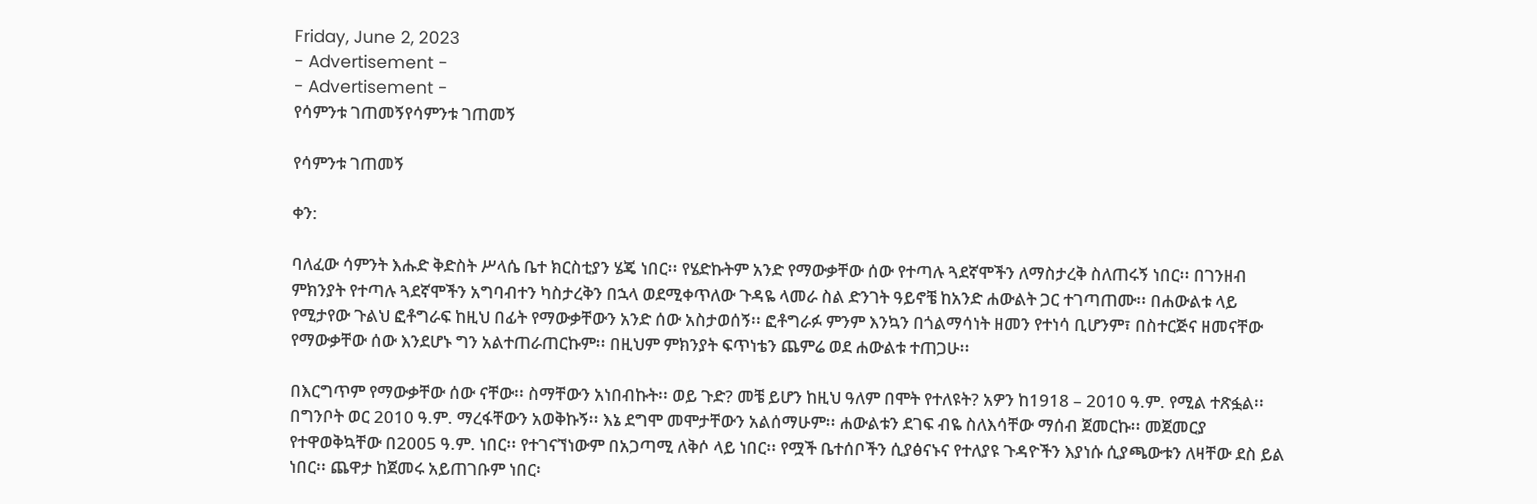Friday, June 2, 2023
- Advertisement -
- Advertisement -
የሳምንቱ ገጠመኝየሳምንቱ ገጠመኝ

የሳምንቱ ገጠመኝ

ቀን:

ባለፈው ሳምንት እሑድ ቅድስት ሥላሴ ቤተ ክርስቲያን ሄጄ ነበር፡፡ የሄድኩትም አንድ የማውቃቸው ሰው የተጣሉ ጓደኛሞችን ለማስታረቅ ስለጠሩኝ ነበር፡፡ በገንዘብ ምክንያት የተጣሉ ጓደኛሞችን አግባብተን ካስታረቅን በኋላ ወደሚቀጥለው ጉዳዬ ላመራ ስል ድንገት ዓይኖቼ ከአንድ ሐውልት ጋር ተገጣጠሙ፡፡ በሐውልቱ ላይ የሚታየው ጉልህ ፎቶግራፍ ከዚህ በፊት የማውቃቸውን አንድ ሰው አስታወሰኝ፡፡ ፎቶግራፉ ምንም እንኳን በጎልማሳነት ዘመን የተነሳ ቢሆንም፣ በስተርጅና ዘመናቸው የማውቃቸው ሰው እንደሆኑ ግን አልተጠራጠርኩም፡፡ በዚህም ምክንያት ፍጥነቴን ጨምሬ ወደ ሐውልቱ ተጠጋሁ፡፡

በእርግጥም የማውቃቸው ሰው ናቸው፡፡ ስማቸውን አነበብኩት፡፡ ወይ ጉድ? መቼ ይሆን ከዚህ ዓለም በሞት የተለዩት? አዎን ከ1918 – 2010 ዓ.ም. የሚል ተጽፏል፡፡ በግንቦት ወር 2010 ዓ.ም. ማረፋቸውን አወቅኩኝ፡፡ እኔ ደግሞ መሞታቸውን አልሰማሁም፡፡ ሐውልቱን ደገፍ ብዬ ስለእሳቸው ማሰብ ጀመርኩ፡፡ መጀመርያ የተዋወቅኳቸው በ2005 ዓ.ም. ነበር፡፡ የተገናኘነውም በአጋጣሚ ለቅሶ ላይ ነበር፡፡ የሟች ቤተሰቦችን ሲያፅናኑና የተለያዩ ጉዳዮችን እያነሱ ሲያጫውቱን ለዛቸው ደስ ይል ነበር፡፡ ጨዋታ ከጀመሩ አይጠገቡም ነበር፡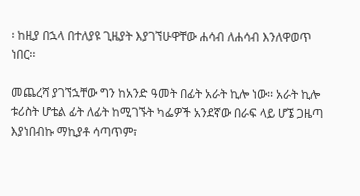፡ ከዚያ በኋላ በተለያዩ ጊዜያት እያገኘሁዋቸው ሐሳብ ለሐሳብ እንለዋወጥ ነበር፡፡

መጨረሻ ያገኘኋቸው ግን ከአንድ ዓመት በፊት አራት ኪሎ ነው፡፡ አራት ኪሎ ቱሪስት ሆቴል ፊት ለፊት ከሚገኙት ካፌዎች አንደኛው በራፍ ላይ ሆኜ ጋዜጣ እያነበብኩ ማኪያቶ ሳጣጥም፣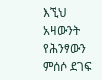እኚህ አዛውንት የሕንፃውን ምሰሶ ደገፍ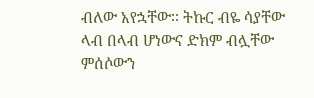ብለው አየኋቸው፡፡ ትኩር ብዬ ሳያቸው ላብ በላብ ሆነውና ድክም ብሏቸው ምሰሶውን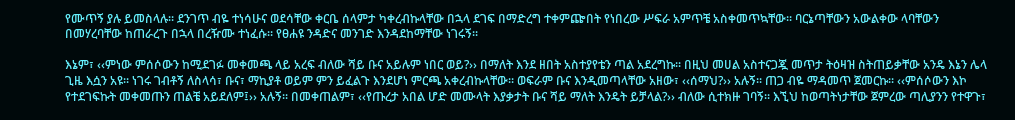የሙጥኝ ያሉ ይመስላሉ፡፡ ደንገጥ ብዬ ተነሳሁና ወደሳቸው ቀርቤ ሰላምታ ካቀረብኩላቸው በኋላ ደገፍ በማድረግ ተቀምጬበት የነበረው ሥፍራ አምጥቼ አስቀመጥኳቸው፡፡ ባርኔጣቸውን አውልቀው ላባቸውን በመሃረባቸው ከጠራረጉ በኋላ በረዥሙ ተነፈሱ፡፡ የፀሐዩ ንዳድና መንገድ እንዳደከማቸው ነገሩኝ፡፡

እኔም፣ ‹‹ምነው ምሰሶውን ከሚደገፉ መቀመጫ ላይ አረፍ ብለው ሻይ ቡና አይሉም ነበር ወይ?›› በማለት እንደ ዘበት አስተያየቴን ጣል አደረግኩ፡፡ በዚህ መሀል አስተናጋጇ መጥታ ትዕዛዝ ስትጠይቃቸው አንዴ እኔን ሌላ ጊዜ እሷን አዩ፡፡ ነገሩ ገብቶኝ ለስላሳ፣ ቡና፣ ማኪያቶ ወይም ምን ይፈልጉ እንደሆነ ምርጫ አቀረብኩላቸው፡፡ ወፍራም ቡና እንዲመጣላቸው አዘው፣ ‹‹ሰማህ?›› አሉኝ፡፡ ጠጋ ብዬ ማዳመጥ ጀመርኩ፡፡ ‹‹ምሰሶውን እኮ የተደገፍኩት መቀመጡን ጠልቼ አይደለም፤›› አሉኝ፡፡ በመቀጠልም፣ ‹‹የጡረታ አበል ሆድ መሙላት እያቃታት ቡና ሻይ ማለት እንዴት ይቻላል?›› ብለው ሲተክዙ ገባኝ፡፡ እኚህ ከወጣትነታቸው ጀምረው ጣሊያንን የተዋጉ፣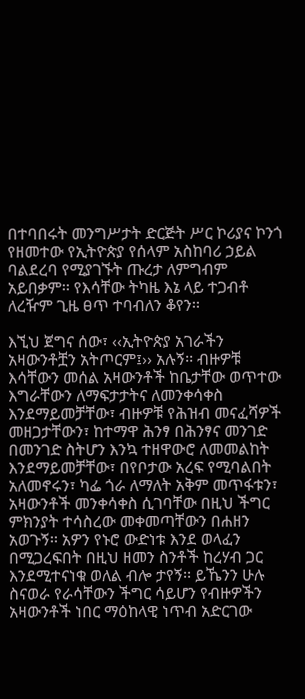በተባበሩት መንግሥታት ድርጅት ሥር ኮሪያና ኮንጎ የዘመተው የኢትዮጵያ የሰላም አስከባሪ ኃይል ባልደረባ የሚያገኙት ጡረታ ለምግብም አይበቃም፡፡ የእሳቸው ትካዜ እኔ ላይ ተጋብቶ ለረዥም ጊዜ ፀጥ ተባብለን ቆየን፡፡

እኚህ ጀግና ሰው፣ ‹‹ኢትዮጵያ አገራችን አዛውንቶቿን አትጦርም፤›› አሉኝ፡፡ ብዙዎቹ እሳቸውን መሰል አዛውንቶች ከቤታቸው ወጥተው እግራቸውን ለማፍታታትና ለመንቀሳቀስ እንደማይመቻቸው፣ ብዙዎቹ የሕዝብ መናፈሻዎች መዘጋታቸውን፣ ከተማዋ ሕንፃ በሕንፃና መንገድ በመንገድ ስትሆን እንኳ ተዘዋውሮ ለመመልከት እንደማይመቻቸው፣ በየቦታው አረፍ የሚባልበት አለመኖሩን፣ ካፌ ጎራ ለማለት አቅም መጥፋቱን፣ አዛውንቶች መንቀሳቀስ ሲገባቸው በዚህ ችግር ምክንያት ተሳስረው መቀመጣቸውን በሐዘን አወጉኝ፡፡ አዎን የኑሮ ውድነቱ እንደ ወላፈን በሚጋረፍበት በዚህ ዘመን ስንቶች ከረሃብ ጋር እንደሚተናነቁ ወለል ብሎ ታየኝ፡፡ ይኼንን ሁሉ ስናወራ የራሳቸውን ችግር ሳይሆን የብዙዎችን አዛውንቶች ነበር ማዕከላዊ ነጥብ አድርገው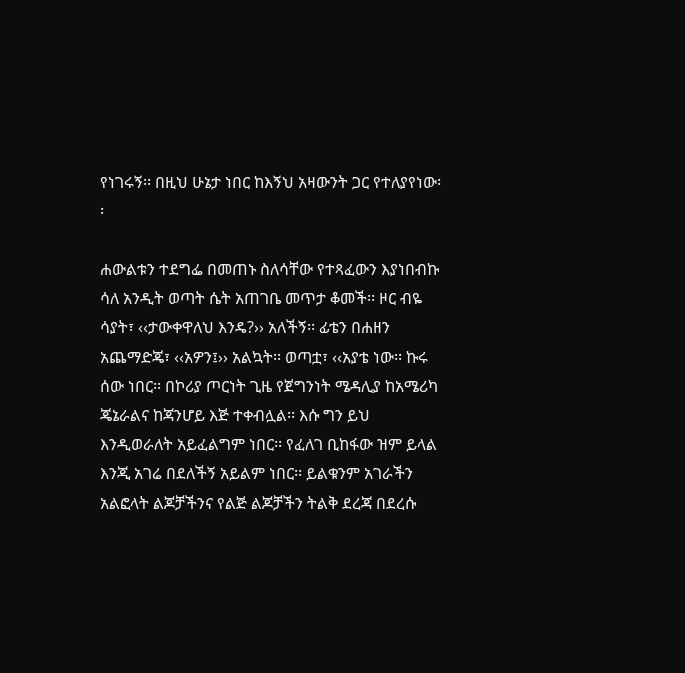የነገሩኝ፡፡ በዚህ ሁኔታ ነበር ከእኝህ አዛውንት ጋር የተለያየነው፡፡

ሐውልቱን ተደግፌ በመጠኑ ስለሳቸው የተጻፈውን እያነበብኩ ሳለ አንዲት ወጣት ሴት አጠገቤ መጥታ ቆመች፡፡ ዞር ብዬ ሳያት፣ ‹‹ታውቀዋለህ እንዴ?›› አለችኝ፡፡ ፊቴን በሐዘን አጨማድጄ፣ ‹‹አዎን፤›› አልኳት፡፡ ወጣቷ፣ ‹‹አያቴ ነው፡፡ ኩሩ ሰው ነበር፡፡ በኮሪያ ጦርነት ጊዜ የጀግንነት ሜዳሊያ ከአሜሪካ ጄኔራልና ከጃንሆይ እጅ ተቀብሏል፡፡ እሱ ግን ይህ እንዲወራለት አይፈልግም ነበር፡፡ የፈለገ ቢከፋው ዝም ይላል እንጂ አገሬ በደለችኝ አይልም ነበር፡፡ ይልቁንም አገራችን አልፎላት ልጆቻችንና የልጅ ልጆቻችን ትልቅ ደረጃ በደረሱ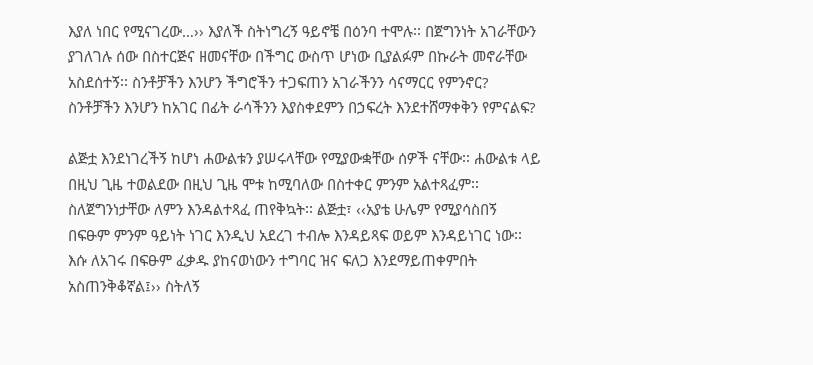እያለ ነበር የሚናገረው…›› እያለች ስትነግረኝ ዓይኖቼ በዕንባ ተሞሉ፡፡ በጀግንነት አገራቸውን ያገለገሉ ሰው በስተርጅና ዘመናቸው በችግር ውስጥ ሆነው ቢያልፉም በኩራት መኖራቸው አስደሰተኝ፡፡ ስንቶቻችን እንሆን ችግሮችን ተጋፍጠን አገራችንን ሳናማርር የምንኖር? ስንቶቻችን እንሆን ከአገር በፊት ራሳችንን እያስቀደምን በኃፍረት እንደተሸማቀቅን የምናልፍ?

ልጅቷ እንደነገረችኝ ከሆነ ሐውልቱን ያሠሩላቸው የሚያውቋቸው ሰዎች ናቸው፡፡ ሐውልቱ ላይ በዚህ ጊዜ ተወልደው በዚህ ጊዜ ሞቱ ከሚባለው በስተቀር ምንም አልተጻፈም፡፡ ስለጀግንነታቸው ለምን እንዳልተጻፈ ጠየቅኳት፡፡ ልጅቷ፣ ‹‹አያቴ ሁሌም የሚያሳስበኝ በፍፁም ምንም ዓይነት ነገር እንዲህ አደረገ ተብሎ እንዳይጻፍ ወይም እንዳይነገር ነው፡፡ እሱ ለአገሩ በፍፁም ፈቃዱ ያከናወነውን ተግባር ዝና ፍለጋ እንደማይጠቀምበት አስጠንቅቆኛል፤›› ስትለኝ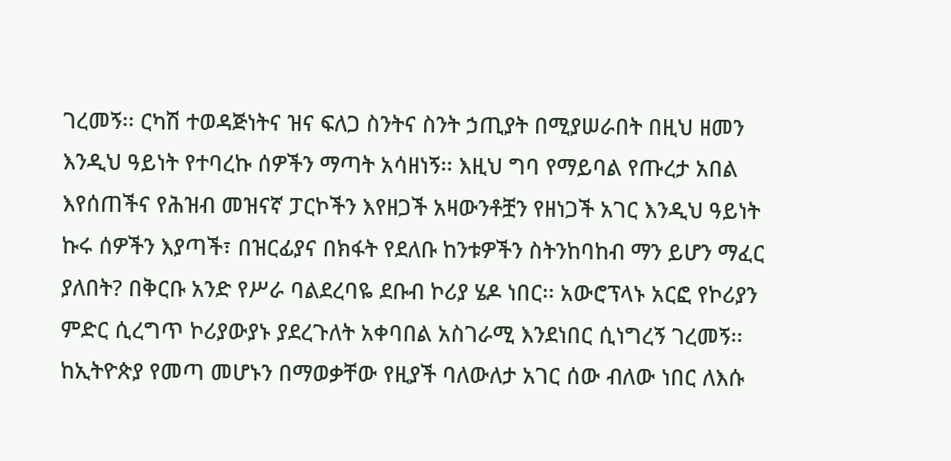ገረመኝ፡፡ ርካሽ ተወዳጅነትና ዝና ፍለጋ ስንትና ስንት ኃጢያት በሚያሠራበት በዚህ ዘመን እንዲህ ዓይነት የተባረኩ ሰዎችን ማጣት አሳዘነኝ፡፡ እዚህ ግባ የማይባል የጡረታ አበል እየሰጠችና የሕዝብ መዝናኛ ፓርኮችን እየዘጋች አዛውንቶቿን የዘነጋች አገር እንዲህ ዓይነት ኩሩ ሰዎችን እያጣች፣ በዝርፊያና በክፋት የደለቡ ከንቱዎችን ስትንከባከብ ማን ይሆን ማፈር ያለበት? በቅርቡ አንድ የሥራ ባልደረባዬ ደቡብ ኮሪያ ሄዶ ነበር፡፡ አውሮፕላኑ አርፎ የኮሪያን ምድር ሲረግጥ ኮሪያውያኑ ያደረጉለት አቀባበል አስገራሚ እንደነበር ሲነግረኝ ገረመኝ፡፡ ከኢትዮጵያ የመጣ መሆኑን በማወቃቸው የዚያች ባለውለታ አገር ሰው ብለው ነበር ለእሱ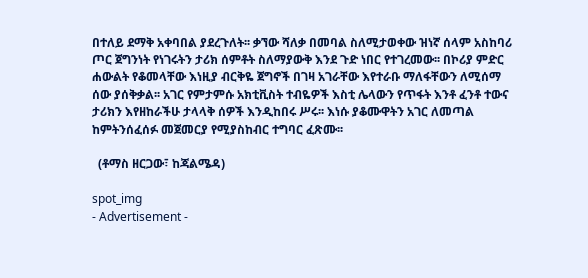በተለይ ደማቅ አቀባበል ያደረጉለት፡፡ ቃኘው ሻለቃ በመባል ስለሚታወቀው ዝነኛ ሰላም አስከባሪ ጦር ጀግንነት የነገሩትን ታሪክ ሰምቶት ስለማያውቅ እንደ ጉድ ነበር የተገረመው፡፡ በኮሪያ ምድር ሐውልት የቆመላቸው እነዚያ ብርቅዬ ጀግኖች በገዛ አገራቸው እየተራቡ ማለፋቸውን ለሚሰማ ሰው ያሰቅቃል፡፡ አገር የምታምሱ አክቲቪስት ተብዬዎች እስቲ ሌላውን የጥፋት እንቶ ፈንቶ ተውና ታሪክን እየዘከራችሁ ታላላቅ ሰዎች እንዲከበሩ ሥሩ፡፡ እነሱ ያቆሙዋትን አገር ለመጣል ከምትንሰፈሰፉ መጀመርያ የሚያስከብር ተግባር ፈጽሙ፡፡

  (ቶማስ ዘርጋው፣ ከጃልሜዳ)

spot_img
- Advertisement -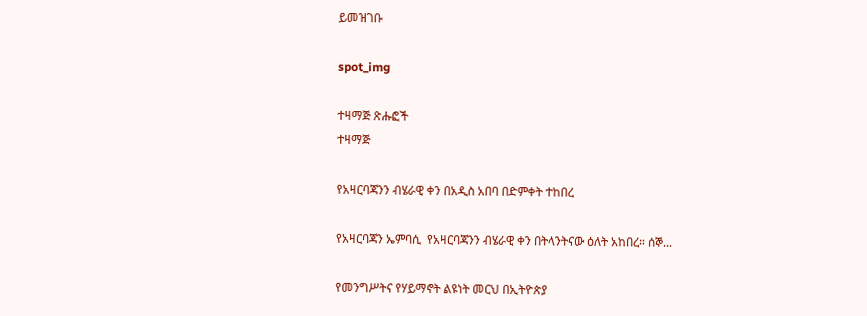ይመዝገቡ

spot_img

ተዛማጅ ጽሑፎች
ተዛማጅ

የአዛርባጃንን ብሄራዊ ቀን በአዲስ አበባ በድምቀት ተከበረ

የአዛርባጃን ኤምባሲ  የአዛርባጃንን ብሄራዊ ቀን በትላንትናው ዕለት አከበረ። ሰኞ...

የመንግሥትና የሃይማኖት ልዩነት መርህ በኢትዮጵያ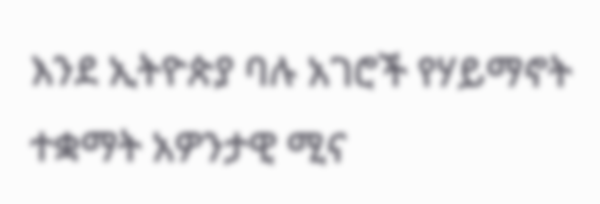እንደ ኢትዮጵያ ባሉ አገሮች የሃይማኖት ተቋማት አዎንታዊ ሚና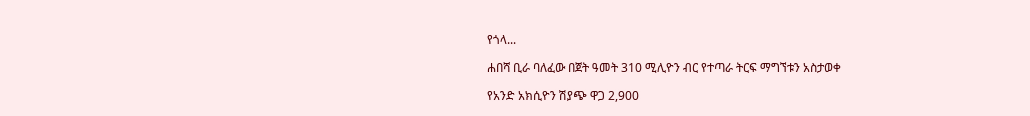የጎላ...

ሐበሻ ቢራ ባለፈው በጀት ዓመት 310 ሚሊዮን ብር የተጣራ ትርፍ ማግኘቱን አስታወቀ

የአንድ አክሲዮን ሽያጭ ዋጋ 2,900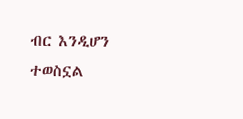ብር እንዲሆን ተወስኗል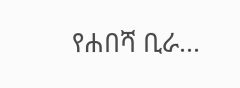የሐበሻ ቢራ...